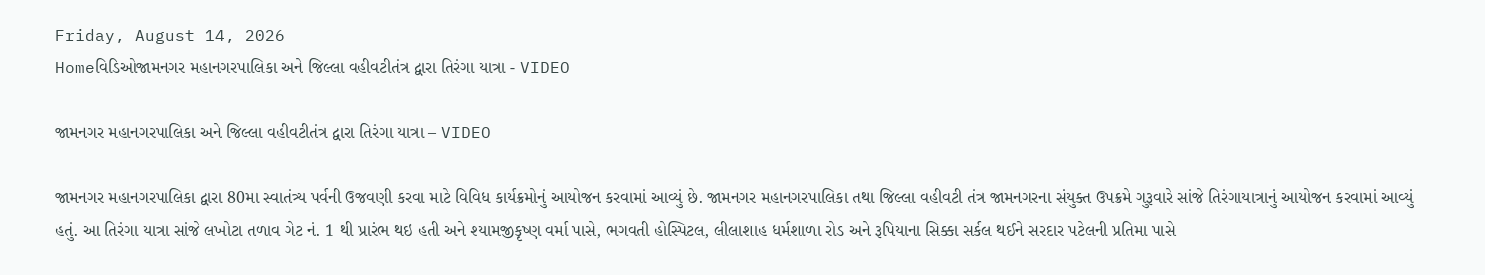Friday, August 14, 2026
Homeવિડિઓજામનગર મહાનગરપાલિકા અને જિલ્લા વહીવટીતંત્ર દ્વારા તિરંગા યાત્રા - VIDEO

જામનગર મહાનગરપાલિકા અને જિલ્લા વહીવટીતંત્ર દ્વારા તિરંગા યાત્રા – VIDEO

જામનગર મહાનગરપાલિકા દ્વારા 80મા સ્વાતંત્ર્ય પર્વની ઉજવણી કરવા માટે વિવિધ કાર્યક્રમોનું આયોજન કરવામાં આવ્યું છે. જામનગર મહાનગરપાલિકા તથા જિલ્લા વહીવટી તંત્ર જામનગરના સંયુક્ત ઉપક્રમે ગુરૂવારે સાંજે તિરંગાયાત્રાનું આયોજન કરવામાં આવ્યું હતું. આ તિરંગા યાત્રા સાંજે લખોટા તળાવ ગેટ નં. 1 થી પ્રારંભ થઇ હતી અને શ્યામજીકૃષ્ણ વર્મા પાસે, ભગવતી હોસ્પિટલ, લીલાશાહ ધર્મશાળા રોડ અને રૂપિયાના સિક્કા સર્કલ થઈને સરદાર પટેલની પ્રતિમા પાસે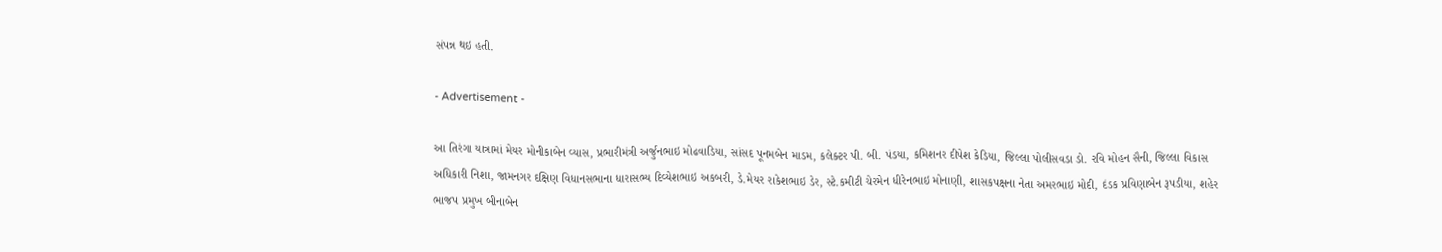સંપન્ન થઇ હતી.

- Advertisement -

આ તિરંગા યાત્રામાં મેયર મોનીકાબેન વ્યાસ, પ્રભારીમંત્રી અર્જુનભાઇ મોઢવાડિયા, સાંસદ પૂનમબેન માડમ, કલેક્ટર પી. બી. પંડયા, કમિશનર દીપેશ કેડિયા, જિલ્લા પોલીસવડા ડો. રવિ મોહન સૈની, જિલ્લા વિકાસ અધિકારી નિશા, જામનગર દક્ષિણ વિધાનસભાના ધારાસભ્ય દિવ્યેશભાઇ અકબરી, ડે.મેયર રાકેશભાઇ ડેર, સ્ટે.કમીટી ચેરમેન ધીરેનભાઇ મોનાણી, શાસકપક્ષના નેતા અમરભાઇ મોદી, દંડક પ્રવિણાબેન રૂપડીયા, શહેર ભાજપ પ્રમુખ બીનાબેન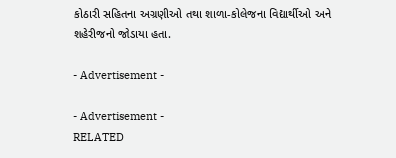કોઠારી સહિતના અગ્રણીઓ તથા શાળા-કોલેજના વિદ્યાર્થીઓ અને શહેરીજનો જોડાયા હતા.

- Advertisement -

- Advertisement -
RELATED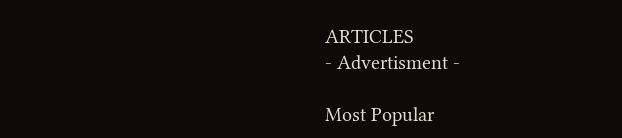ARTICLES
- Advertisment -

Most Popular